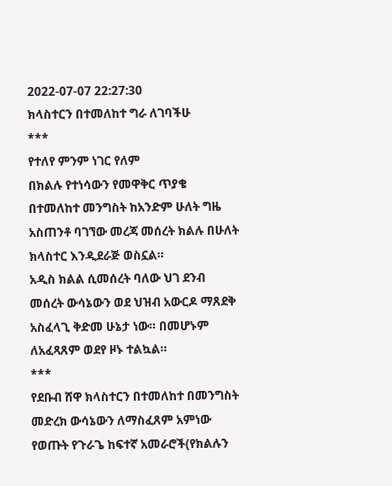2022-07-07 22:27:30
ክላስተርን በተመለከተ ግራ ለገባችሁ
***
የተለየ ምንም ነገር የለም
በክልሉ የተነሳውን የመዋቅር ጥያቄ በተመለከተ መንግስት ከአንድም ሁለት ግዜ አስጠንቶ ባገኘው መረጃ መሰረት ክልሉ በሁለት ክላስተር እንዲደራጅ ወስኗል።
አዲስ ክልል ሲመሰረት ባለው ህገ ደንብ መሰረት ውሳኔውን ወደ ህዝብ አውርዶ ማጸደቅ አስፈላጊ ቅድመ ሁኔታ ነው። በመሆኑም ለአፈጻጸም ወደየ ዞኑ ተልኳል።
***
የደቡብ ሸዋ ክላስተርን በተመለከተ በመንግስት መድረክ ውሳኔውን ለማስፈጸም አምነው የወጡት የጉራጌ ከፍተኛ አመራሮች(የክልሉን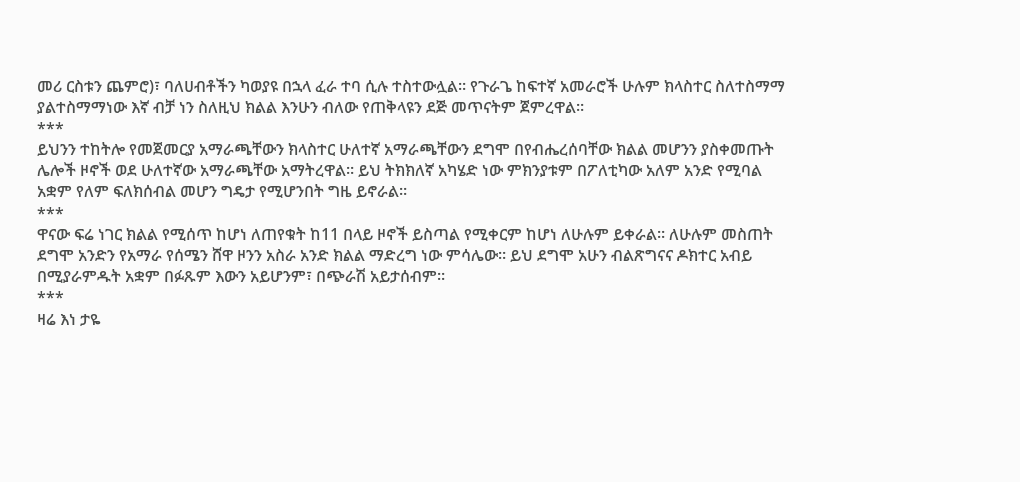መሪ ርስቱን ጨምሮ)፣ ባለሀብቶችን ካወያዩ በኋላ ፈራ ተባ ሲሉ ተስተውሏል። የጉራጌ ከፍተኛ አመራሮች ሁሉም ክላስተር ስለተስማማ ያልተስማማነው እኛ ብቻ ነን ስለዚህ ክልል እንሁን ብለው የጠቅላዩን ደጅ መጥናትም ጀምረዋል።
***
ይህንን ተከትሎ የመጀመርያ አማራጫቸውን ክላስተር ሁለተኛ አማራጫቸውን ደግሞ በየብሔረሰባቸው ክልል መሆንን ያስቀመጡት ሌሎች ዞኖች ወደ ሁለተኛው አማራጫቸው አማትረዋል። ይህ ትክክለኛ አካሄድ ነው ምክንያቱም በፖለቲካው አለም አንድ የሚባል አቋም የለም ፍለክሰብል መሆን ግዴታ የሚሆንበት ግዜ ይኖራል።
***
ዋናው ፍሬ ነገር ክልል የሚሰጥ ከሆነ ለጠየቁት ከ11 በላይ ዞኖች ይስጣል የሚቀርም ከሆነ ለሁሉም ይቀራል። ለሁሉም መስጠት ደግሞ አንድን የአማራ የሰሜን ሸዋ ዞንን አስራ አንድ ክልል ማድረግ ነው ምሳሌው። ይህ ደግሞ አሁን ብልጽግናና ዶክተር አብይ በሚያራምዱት አቋም በፉጹም እውን አይሆንም፣ በጭራሽ አይታሰብም።
***
ዛሬ እነ ታዬ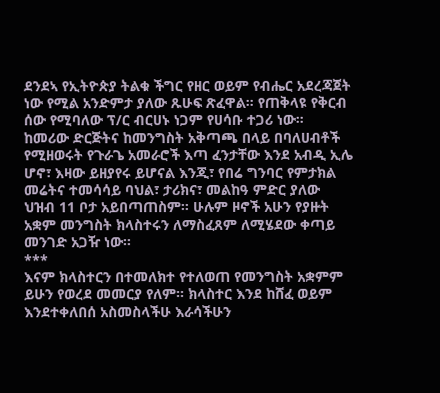ደንደኣ የኢትዮጵያ ትልቁ ችግር የዘር ወይም የብሔር አደረጃጀት ነው የሚል አንድምታ ያለው ጹሁፍ ጽፈዋል። የጠቅላዩ የቅርብ ሰው የሚባለው ፕ/ር ብርሀኑ ነጋም የሀሳቡ ተጋሪ ነው።
ከመሪው ድርጅትና ከመንግስት አቅጣጫ በላይ በባለሀብቶች የሚዘወሩት የጉራጌ አመራሮች እጣ ፈንታቸው እንደ አብዲ ኢሌ ሆኖ፣ እዛው ይዘያየሩ ይሆናል እንጂ፣ የበሬ ግንባር የምታክል መሬትና ተመሳሳይ ባህል፣ ታሪክና፣ መልከዓ ምድር ያለው ህዝብ 11 ቦታ አይበጣጠስም። ሁሉም ዞኖች አሁን የያዙት አቋም መንግስት ክላስተሩን ለማስፈጸም ለሚሄደው ቀጣይ መንገድ አጋዥ ነው።
***
እናም ክላስተርን በተመለክተ የተለወጠ የመንግስት አቋምም ይሁን የወረደ መመርያ የለም። ክላስተር እንደ ከሸፈ ወይም እንደተቀለበሰ አስመስላችሁ እራሳችሁን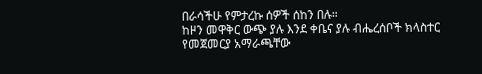በራሳችሁ የምታረኩ ሰዎች ሰከን በሉ።
ከዞን መዋቅር ውጭ ያሉ እንደ ቀቤና ያሉ ብሔረሰቦች ክላስተር የመጀመርያ አማራጫቸው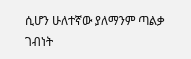ሲሆን ሁለተኛው ያለማንም ጣልቃ ገብነት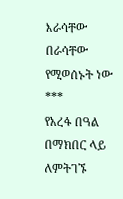እራሳቸው በራሳቸው የሚወሰኑት ነው
***
የአረፋ በዓል በማክበር ላይ ለምትገኙ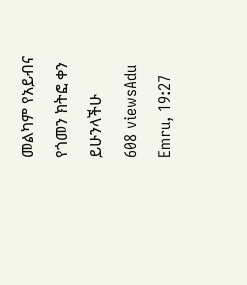መልካም የአይብና የጎመን ክትፎ ቀን ይሁንላችሁ
608 viewsAdu Emru, 19:27